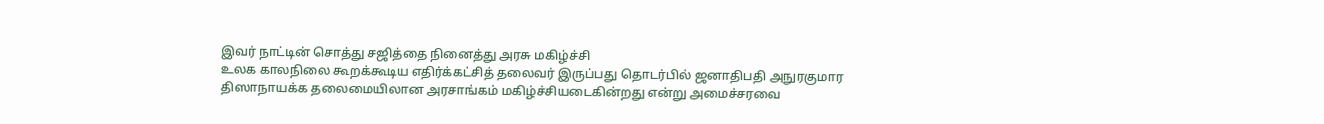இவர் நாட்டின் சொத்து சஜித்தை நினைத்து அரசு மகிழ்ச்சி
உலக காலநிலை கூறக்கூடிய எதிர்க்கட்சித் தலைவர் இருப்பது தொடர்பில் ஜனாதிபதி அநுரகுமார திஸாநாயக்க தலைமையிலான அரசாங்கம் மகிழ்ச்சியடைகின்றது என்று அமைச்சரவை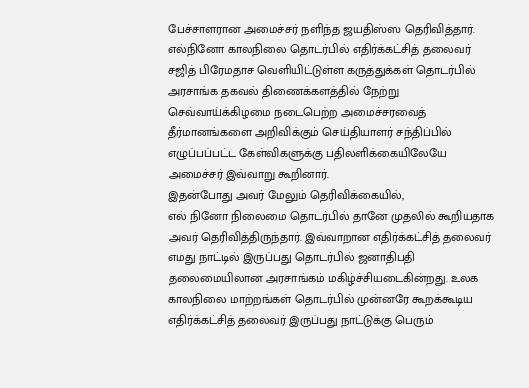பேச்சாளரான அமைச்சர் நளிந்த ஜயதிஸ்ஸ தெரிவித்தார்.
எல்நினோ காலநிலை தொடர்பில் எதிர்க்கட்சித் தலைவர் சஜித் பிரேமதாச வெளியிட்டுள்ள கருத்துக்கள் தொடர்பில் அரசாங்க தகவல் திணைக்களத்தில் நேற்று செவ்வாய்க்கிழமை நடைபெற்ற அமைச்சரவைத் தீர்மானங்களை அறிவிக்கும் செய்தியாளர் சந்திப்பில் எழுப்பப்பட்ட கேள்விகளுக்கு பதிலளிக்கையிலேயே அமைச்சர் இவ்வாறு கூறினார்.
இதன்போது அவர் மேலும் தெரிவிக்கையில்,
எல் நினோ நிலைமை தொடர்பில் தானே முதலில் கூறியதாக அவர் தெரிவித்திருந்தார். இவ்வாறான எதிர்க்கட்சித் தலைவர் எமது நாட்டில் இருப்பது தொடர்பில் ஜனாதிபதி தலைமையிலான அரசாங்கம் மகிழ்ச்சியடைகின்றது. உலக காலநிலை மாற்றங்கள் தொடர்பில் முன்னரே கூறக்கூடிய எதிர்க்கட்சித் தலைவர் இருப்பது நாட்டுக்கு பெரும்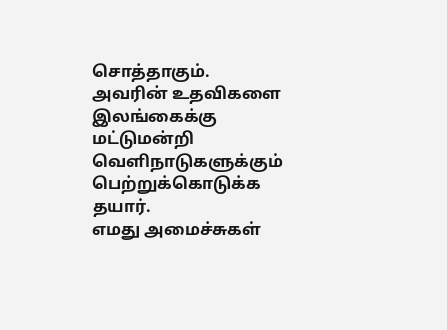சொத்தாகும். அவரின் உதவிகளை இலங்கைக்கு மட்டுமன்றி வெளிநாடுகளுக்கும் பெற்றுக்கொடுக்க தயார்.
எமது அமைச்சுகள்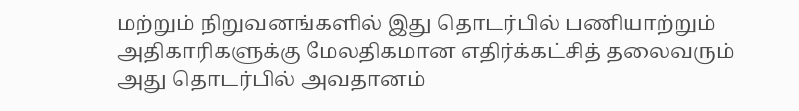மற்றும் நிறுவனங்களில் இது தொடர்பில் பணியாற்றும் அதிகாரிகளுக்கு மேலதிகமான எதிர்க்கட்சித் தலைவரும் அது தொடர்பில் அவதானம்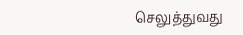செலுத்துவது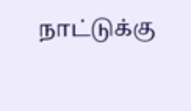நாட்டுக்கு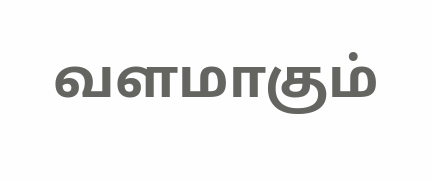வளமாகும்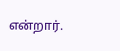என்றார்.